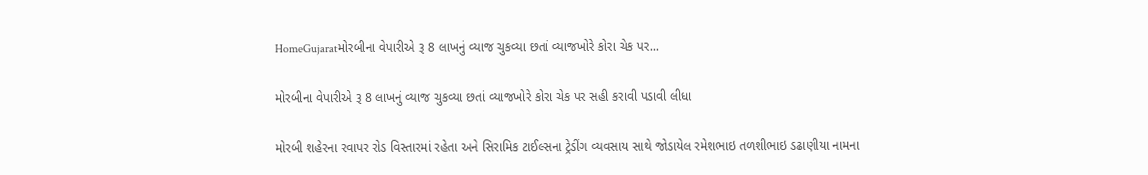HomeGujaratમોરબીના વેપારીએ રૂ 8 લાખનું વ્યાજ ચુકવ્યા છતાં વ્યાજખોરે કોરા ચેક પર...

મોરબીના વેપારીએ રૂ 8 લાખનું વ્યાજ ચુકવ્યા છતાં વ્યાજખોરે કોરા ચેક પર સહી કરાવી પડાવી લીધા

મોરબી શહેરના રવાપર રોડ વિસ્તારમાં રહેતા અને સિરામિક ટાઈલ્સના ટ્રેડીંગ વ્યવસાય સાથે જોડાયેલ રમેશભાઇ તળશીભાઇ ડઢાણીયા નામના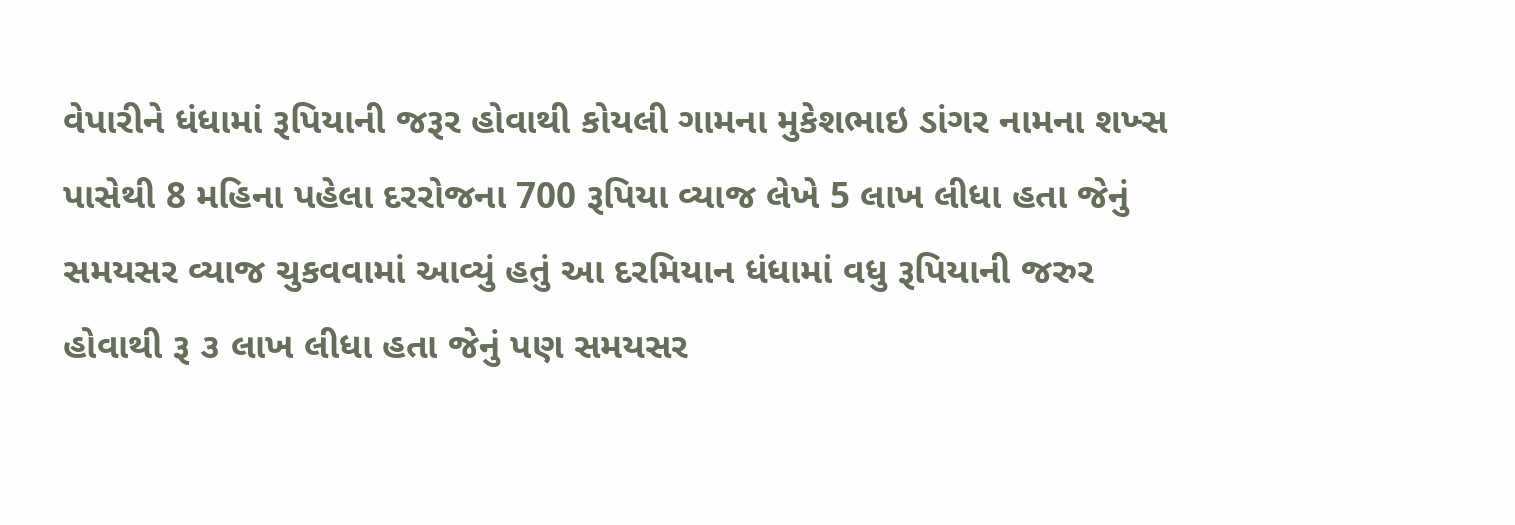વેપારીને ધંધામાં રૂપિયાની જરૂર હોવાથી કોયલી ગામના મુકેશભાઇ ડાંગર નામના શખ્સ પાસેથી 8 મહિના પહેલા દરરોજના 700 રૂપિયા વ્યાજ લેખે 5 લાખ લીધા હતા જેનું સમયસર વ્યાજ ચુકવવામાં આવ્યું હતું આ દરમિયાન ધંધામાં વધુ રૂપિયાની જરુર હોવાથી રૂ ૩ લાખ લીધા હતા જેનું પણ સમયસર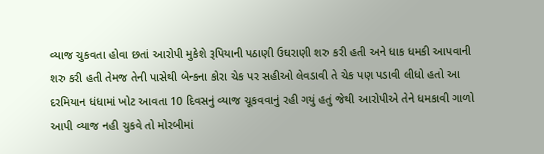વ્યાજ ચુકવતા હોવા છતાં આરોપી મુકેશે રૂપિયાની પઠાણી ઉઘરાણી શરુ કરી હતી અને ધાક ધમકી આપવાની શરુ કરી હતી તેમજ તેની પાસેથી બેન્કના કોરા ચેક પર સહીઓ લેવડાવી તે ચેક પણ પડાવી લીધો હતો આ દરમિયાન ધંધામાં ખોટ આવતા 10 દિવસનું વ્યાજ ચૂકવવાનું રહી ગયું હતું જેથી આરોપીએ તેને ધમકાવી ગાળો આપી વ્યાજ નહી ચુકવે તો મોરબીમાં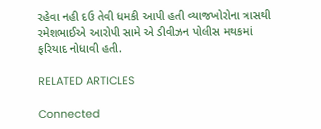રહેવા નહી દઉ તેવી ધમકી આપી હતી વ્યાજખોરોના ત્રાસથી રમેશભાઈએ આરોપી સામે એ ડીવીઝન પોલીસ મથકમાં ફરિયાદ નોધાવી હતી.

RELATED ARTICLES

Connected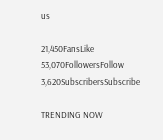us

21,450FansLike
53,070FollowersFollow
3,620SubscribersSubscribe

TRENDING NOW